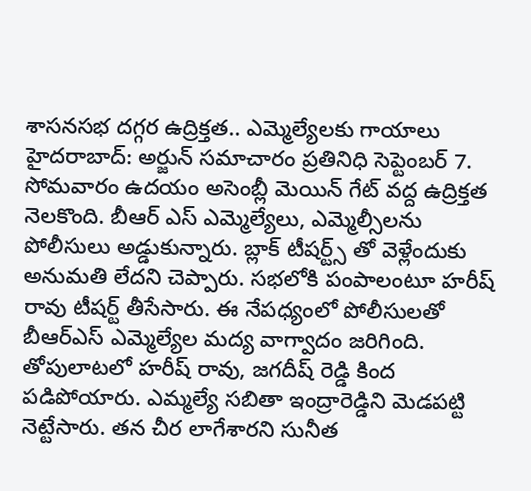శాసనసభ దగ్గర ఉద్రిక్తత.. ఎమ్మెల్యేలకు గాయాలు
హైదరాబాద్: అర్జున్ సమాచారం ప్రతినిధి సెప్టెంబర్ 7.
సోమవారం ఉదయం అసెంబ్లీ మెయిన్ గేట్ వద్ద ఉద్రిక్తత నెలకొంది. బీఆర్ ఎస్ ఎమ్మెల్యేలు, ఎమ్మెల్సీలను పోలీసులు అడ్డుకున్నారు. బ్లాక్ టీషర్ట్స్ తో వెళ్లేందుకు అనుమతి లేదని చెప్పారు. సభలోకి పంపాలంటూ హరీష్ రావు టీషర్ట్ తీసేసారు. ఈ నేపధ్యంలో పోలీసులతో బీఆర్ఎస్ ఎమ్మెల్యేల మద్య వాగ్వాదం జరిగింది. తోపులాటలో హరీష్ రావు, జగదీష్ రెడ్డి కింద పడిపోయారు. ఎమ్మల్యే సబితా ఇంద్రారెడ్డిని మెడపట్టి నెట్టేసారు. తన చీర లాగేశారని సునీత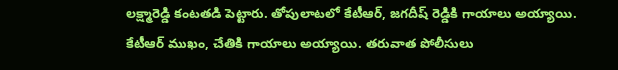లక్ష్మారెడ్డి కంటతడి పెట్టారు. తోపులాటలో కేటీఆర్, జగదీష్ రెడ్డికి గాయాలు అయ్యాయి. కేటీఆర్ ముఖం, చేతికి గాయాలు అయ్యాయి. తరువాత పోలీసులు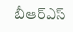బీఆర్ఎస్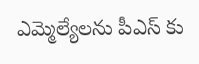ఎమ్మెల్యేలను పీఎస్ కు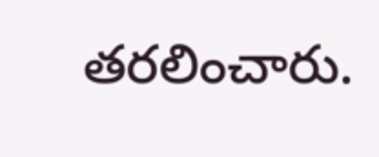తరలించారు.